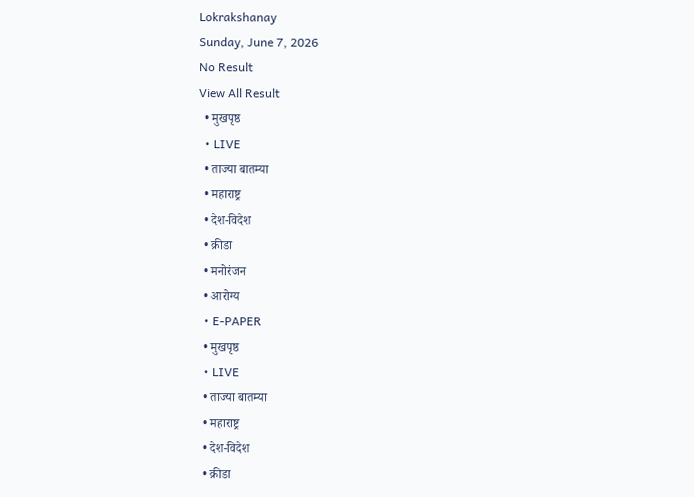Lokrakshanay
Sunday, June 7, 2026
No Result
View All Result
  • मुखपृष्ठ
  • LIVE
  • ताज्या बातम्या
  • महाराष्ट्र
  • देश-विदेश
  • क्रीडा
  • मनोरंजन
  • आरोग्य
  • E-PAPER
  • मुखपृष्ठ
  • LIVE
  • ताज्या बातम्या
  • महाराष्ट्र
  • देश-विदेश
  • क्रीडा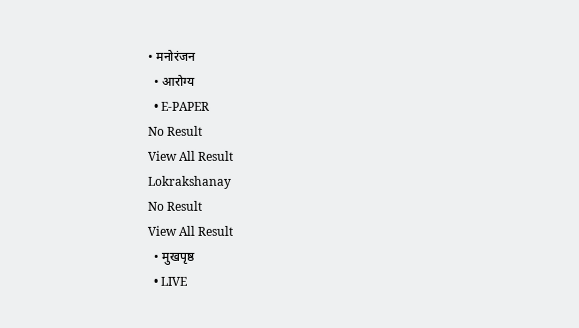• मनोरंजन
  • आरोग्य
  • E-PAPER
No Result
View All Result
Lokrakshanay
No Result
View All Result
  • मुखपृष्ठ
  • LIVE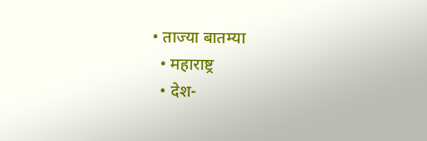• ताज्या बातम्या
  • महाराष्ट्र
  • देश-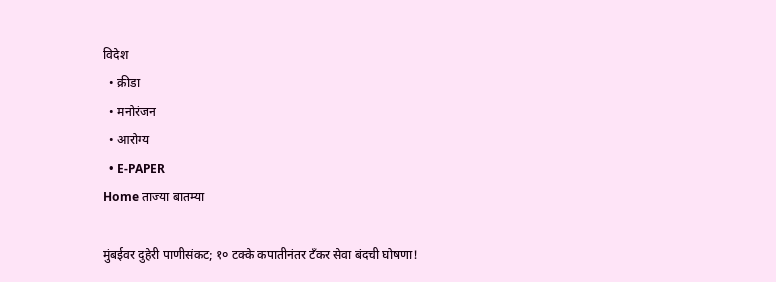विदेश
  • क्रीडा
  • मनोरंजन
  • आरोग्य
  • E-PAPER
Home ताज्या बातम्या

मुंबईवर दुहेरी पाणीसंकट; १० टक्के कपातीनंतर टँकर सेवा बंदची घोषणा!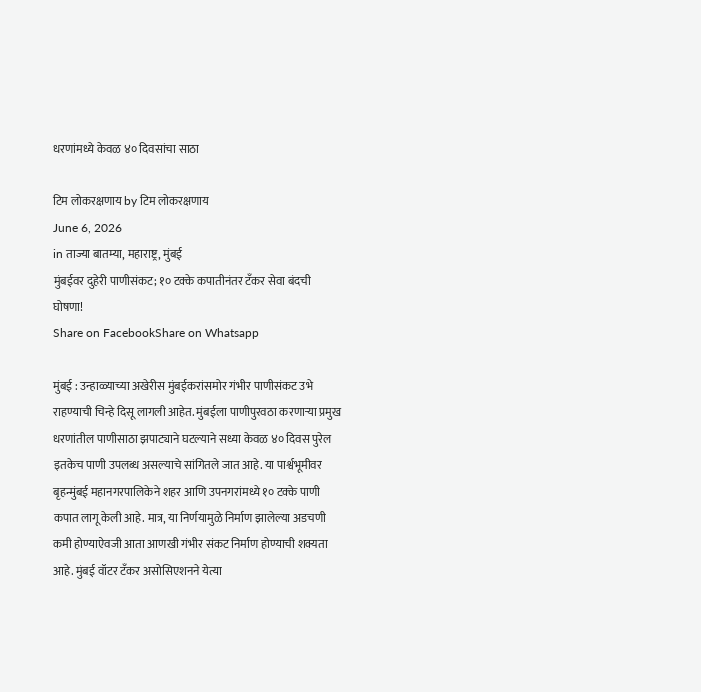धरणांमध्ये केवळ ४० दिवसांचा साठा

टिम लोकरक्षणाय by टिम लोकरक्षणाय
June 6, 2026
in ताज्या बातम्या, महाराष्ट्र, मुंबई
मुंबईवर दुहेरी पाणीसंकट; १० टक्के कपातीनंतर टँकर सेवा बंदची घोषणा!
Share on FacebookShare on Whatsapp

मुंबई : उन्हाळ्याच्या अखेरीस मुंबईकरांसमोर गंभीर पाणीसंकट उभे राहण्याची चिन्हे दिसू लागली आहेत. मुंबईला पाणीपुरवठा करणाऱ्या प्रमुख धरणांतील पाणीसाठा झपाट्याने घटल्याने सध्या केवळ ४० दिवस पुरेल इतकेच पाणी उपलब्ध असल्याचे सांगितले जात आहे. या पार्श्वभूमीवर बृहन्मुंबई महानगरपालिकेने शहर आणि उपनगरांमध्ये १० टक्के पाणी कपात लागू केली आहे. मात्र, या निर्णयामुळे निर्माण झालेल्या अडचणी कमी होण्याऐवजी आता आणखी गंभीर संकट निर्माण होण्याची शक्यता आहे. मुंबई वॉटर टँकर असोसिएशनने येत्या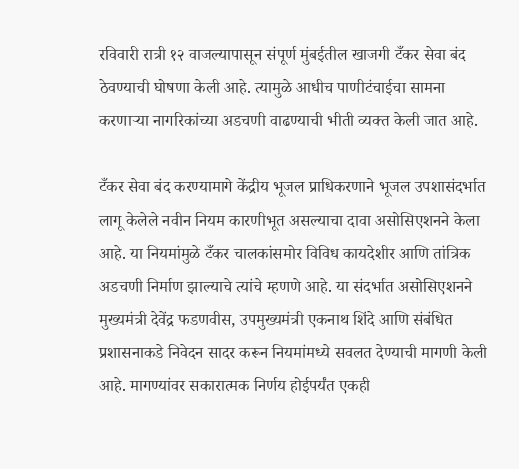रविवारी रात्री १२ वाजल्यापासून संपूर्ण मुंबईतील खाजगी टँकर सेवा बंद ठेवण्याची घोषणा केली आहे. त्यामुळे आधीच पाणीटंचाईचा सामना करणाऱ्या नागरिकांच्या अडचणी वाढण्याची भीती व्यक्त केली जात आहे.

टँकर सेवा बंद करण्यामागे केंद्रीय भूजल प्राधिकरणाने भूजल उपशासंदर्भात लागू केलेले नवीन नियम कारणीभूत असल्याचा दावा असोसिएशनने केला आहे. या नियमांमुळे टँकर चालकांसमोर विविध कायदेशीर आणि तांत्रिक अडचणी निर्माण झाल्याचे त्यांचे म्हणणे आहे. या संदर्भात असोसिएशनने मुख्यमंत्री देवेंद्र फडणवीस, उपमुख्यमंत्री एकनाथ शिंदे आणि संबंधित प्रशासनाकडे निवेदन सादर करून नियमांमध्ये सवलत देण्याची मागणी केली आहे. मागण्यांवर सकारात्मक निर्णय होईपर्यंत एकही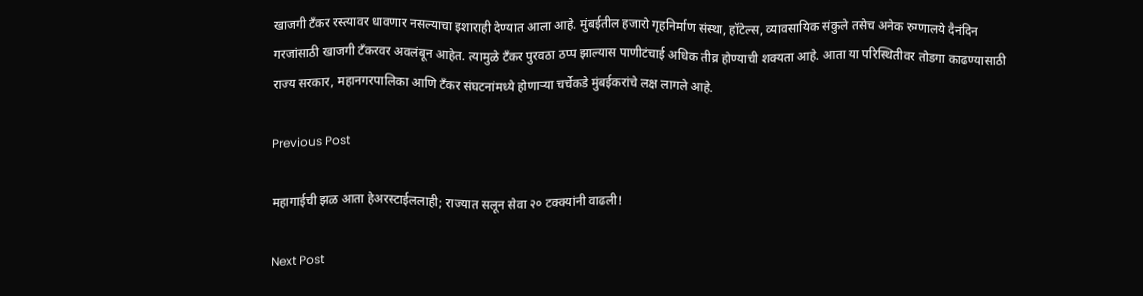खाजगी टँकर रस्त्यावर धावणार नसल्याचा इशाराही देण्यात आला आहे. मुंबईतील हजारो गृहनिर्माण संस्था, हॉटेल्स, व्यावसायिक संकुले तसेच अनेक रुग्णालये दैनंदिन गरजांसाठी खाजगी टँकरवर अवलंबून आहेत. त्यामुळे टँकर पुरवठा ठप्प झाल्यास पाणीटंचाई अधिक तीव्र होण्याची शक्यता आहे. आता या परिस्थितीवर तोडगा काढण्यासाठी राज्य सरकार, महानगरपालिका आणि टँकर संघटनांमध्ये होणाऱ्या चर्चेकडे मुंबईकरांचे लक्ष लागले आहे.

Previous Post

महागाईची झळ आता हेअरस्टाईललाही; राज्यात सलून सेवा २० टक्क्यांनी वाढली!

Next Post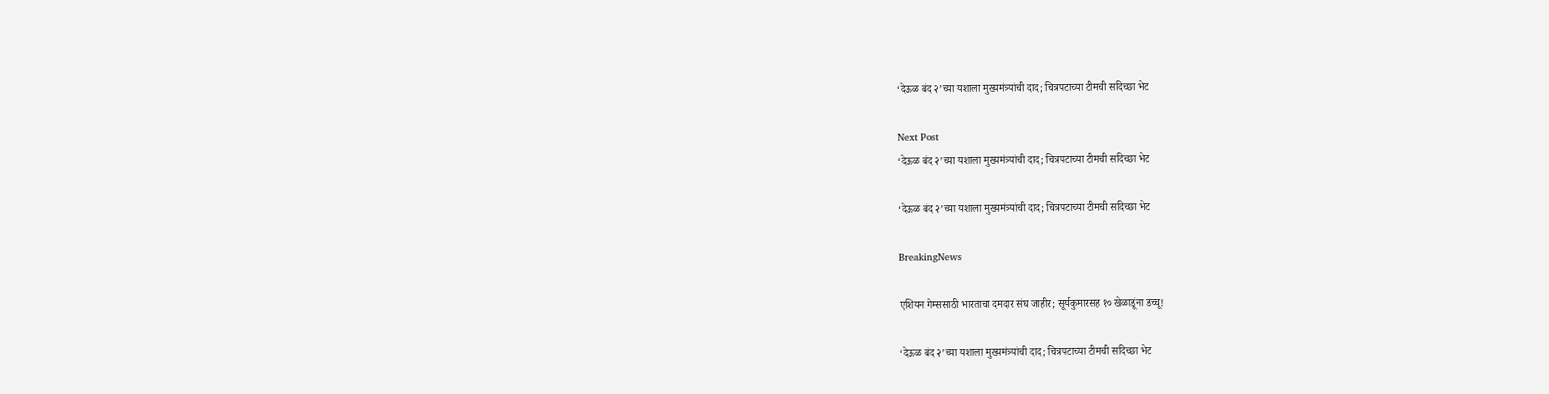‘देऊळ बंद २’च्या यशाला मुख्यमंत्र्यांची दाद; चित्रपटाच्या टीमची सदिच्छा भेट

Next Post
‘देऊळ बंद २’च्या यशाला मुख्यमंत्र्यांची दाद; चित्रपटाच्या टीमची सदिच्छा भेट

‘देऊळ बंद २’च्या यशाला मुख्यमंत्र्यांची दाद; चित्रपटाच्या टीमची सदिच्छा भेट

BreakingNews

एशियन गेम्ससाठी भारताचा दमदार संघ जाहीर; सूर्यकुमारसह १० खेळाडूंना डच्चू!

‘देऊळ बंद २’च्या यशाला मुख्यमंत्र्यांची दाद; चित्रपटाच्या टीमची सदिच्छा भेट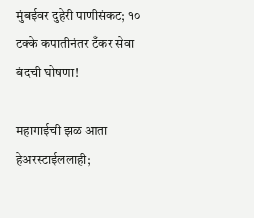मुंबईवर दुहेरी पाणीसंकट; १० टक्के कपातीनंतर टँकर सेवा बंदची घोषणा!

महागाईची झळ आता हेअरस्टाईललाही;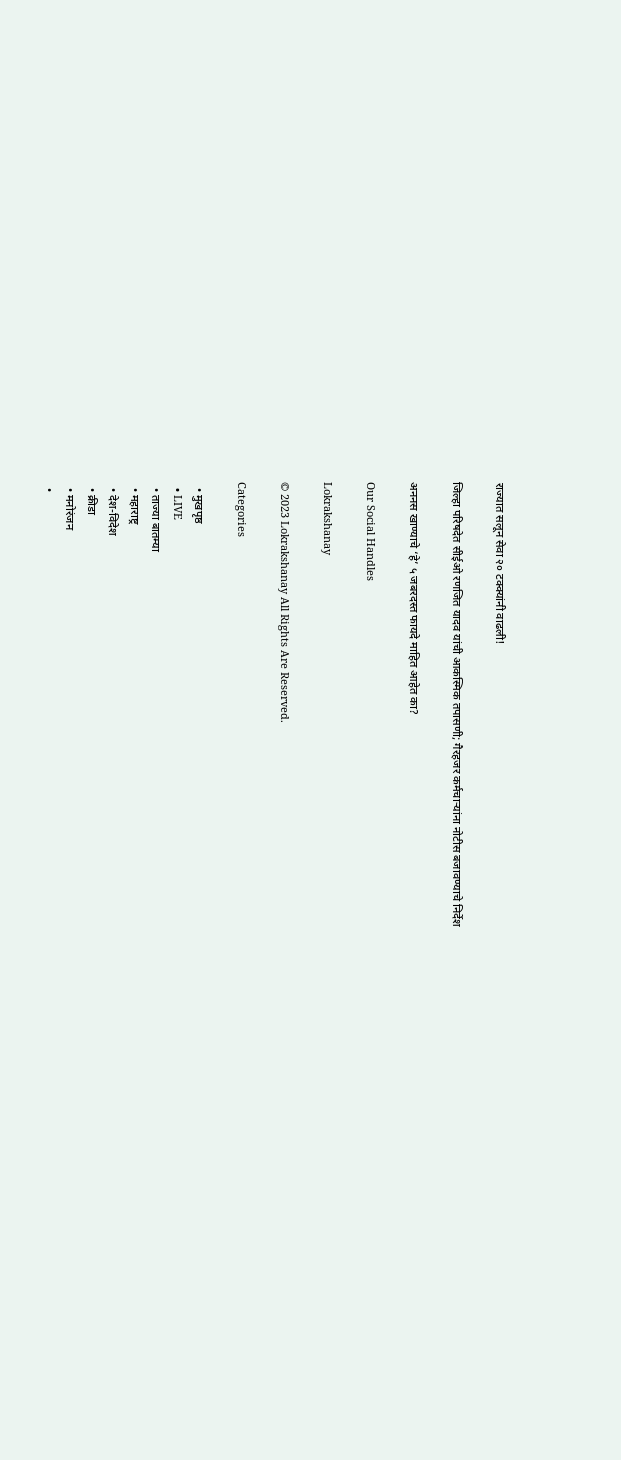राज्यात सलून सेवा २० टक्क्यांनी वाढली!

जिल्हा परिषदेत सीईओ रणजित यादव यांची आकस्मिक तपासणी; गैरहजर कर्मचाऱ्यांना नोटीस बजावण्याचे निर्देश

अननस खाण्याचे ‘हे’ ५ जबरदस्त फायदे माहित आहेत का?

Our Social Handles

Lokrakshanay

© 2023 Lokrakshanay All Rights Are Reserved.

Categories

  • मुखपृष्ठ
  • LIVE
  • ताज्या बातम्या
  • महाराष्ट्र
  • देश-विदेश
  • क्रीडा
  • मनोरंजन
  •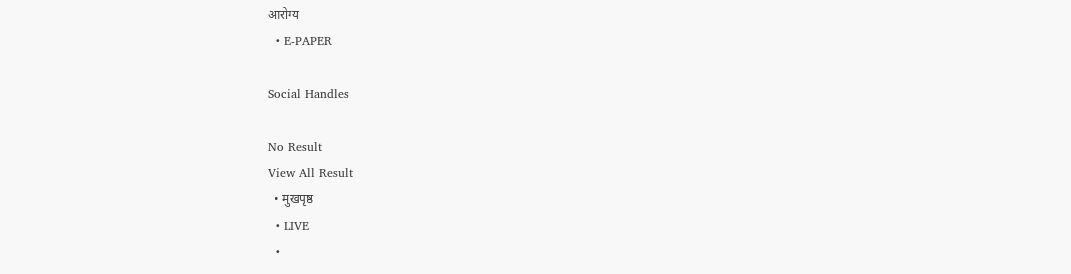आरोग्य
  • E-PAPER

Social Handles

No Result
View All Result
  • मुखपृष्ठ
  • LIVE
  •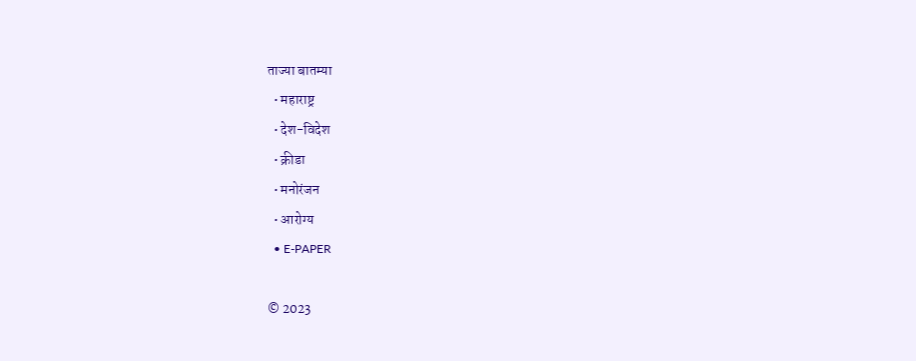ताज्या बातम्या
  • महाराष्ट्र
  • देश-विदेश
  • क्रीडा
  • मनोरंजन
  • आरोग्य
  • E-PAPER

© 2023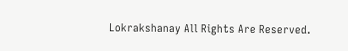Lokrakshanay All Rights Are Reserved.